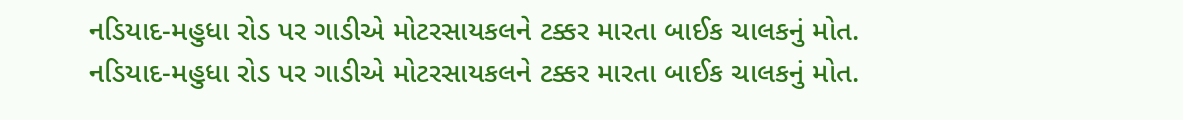નડિયાદ-મહુધા રોડ પર ગાડીએ મોટરસાયકલને ટક્કર મારતા બાઈક ચાલકનું મોત.
નડિયાદ-મહુધા રોડ પર ગાડીએ મોટરસાયકલને ટક્કર મારતા બાઈક ચાલકનું મોત.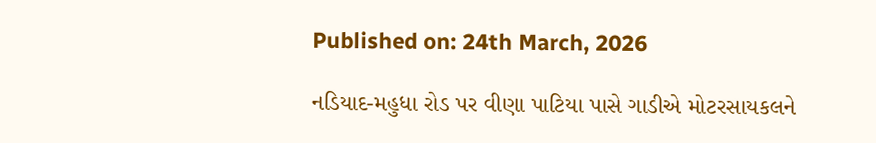Published on: 24th March, 2026

નડિયાદ-મહુધા રોડ પર વીણા પાટિયા પાસે ગાડીએ મોટરસાયકલને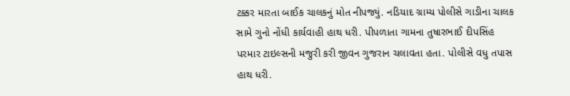ટક્કર મારતા બાઈક ચાલકનું મોત નીપજ્યું. નડિયાદ ગ્રામ્ય પોલીસે ગાડીના ચાલક સામે ગુનો નોંધી કાર્યવાહી હાથ ધરી. પીપળાતા ગામના તુષારભાઈ દીપસિંહ પરમાર ટાઇલ્સની મજુરી કરી જીવન ગુજરાન ચલાવતા હતા. પોલીસે વધુ તપાસ હાથ ધરી.